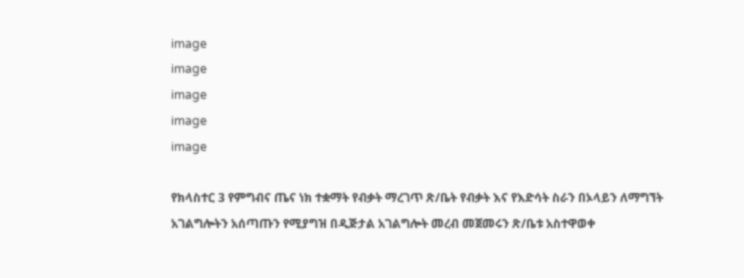image
image
image
image
image

የክላስተር 3 የምግብና ጤና ነክ ተቋማት የብቃት ማረገጥ ጽ/ቤት የብቃት እና የእድሳት ስራን በኦላይን ለማግኘት አገልግሎትን አሰጣጡን የሚያግዝ በዲጅታል አገልግሎት መረብ መጀመሩን ጽ/ቤቱ አስተዋወቀ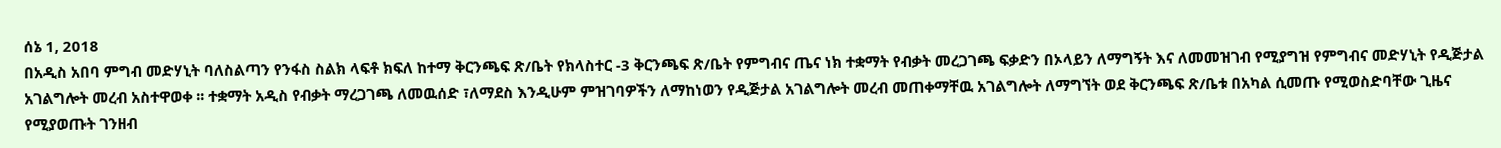ሰኔ 1, 2018
በአዲስ አበባ ምግብ መድሃኒት ባለስልጣን የንፋስ ስልክ ላፍቶ ክፍለ ከተማ ቅርንጫፍ ጽ/ቤት የክላስተር -3 ቅርንጫፍ ጽ/ቤት የምግብና ጤና ነክ ተቋማት የብቃት መረጋገጫ ፍቃድን በኦላይን ለማግኝት እና ለመመዝገብ የሚያግዝ የምግብና መድሃኒት የዲጅታል አገልግሎት መረብ አስተዋወቀ ፡፡ ተቋማት አዲስ የብቃት ማረጋገጫ ለመዉሰድ ፣ለማደስ እንዲሁም ምዝገባዎችን ለማከነወን የዲጅታል አገልግሎት መረብ መጠቀማቸዉ አገልግሎት ለማግኘት ወደ ቅርንጫፍ ጽ/ቤቱ በአካል ሲመጡ የሚወስድባቸው ጊዜና የሚያወጡት ገንዘብ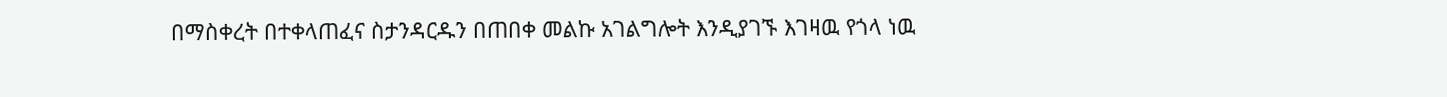በማስቀረት በተቀላጠፈና ስታንዳርዱን በጠበቀ መልኩ አገልግሎት እንዲያገኙ እገዛዉ የጎላ ነዉ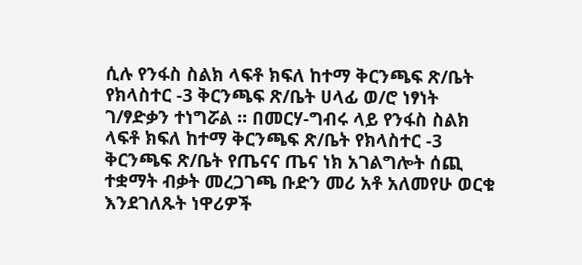ሲሉ የንፋስ ስልክ ላፍቶ ክፍለ ከተማ ቅርንጫፍ ጽ/ቤት የክላስተር -3 ቅርንጫፍ ጽ/ቤት ሀላፊ ወ/ሮ ነፃነት ገ/ፃድቃን ተነግሯል ። በመርሃ-ግብሩ ላይ የንፋስ ስልክ ላፍቶ ክፍለ ከተማ ቅርንጫፍ ጽ/ቤት የክላስተር -3 ቅርንጫፍ ጽ/ቤት የጤናና ጤና ነክ አገልግሎት ሰጪ ተቋማት ብቃት መረጋገጫ ቡድን መሪ አቶ አለመየሁ ወርቁ እንደገለጹት ነዋሪዎች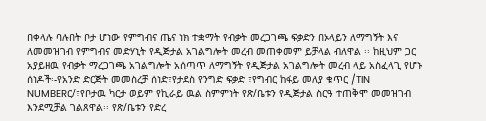በቀላሉ ባሉበት ቦታ ሆነው የምግብና ጤና ነክ ተቋማት የብቃት መረጋገጫ ፍቃድን በኦላይን ለማግኝት እና ለመመዝገብ የምግብና መድሃኒት የዲጅታል አገልግሎት መረብ መጠቀመም ይቻላል ብለዋል ፡፡ ከዚህም ጋር አያይዘዉ የብቃት ማረጋገጫ አገልግሎት አሰጣጥ ለማግኝት የዲጅታል አገልግሎት መረብ ላይ አስፈላጊ የሆኑ ሰነዶች፡-የአንድ ድርጅት መመስረቻ ሰነድ፣የታደስ የንግድ ፍቃድ ፣የግብር ከፋይ መለያ ቁጥር /TIN NUMBERር/፣የቦታዉ ካርታ ወይም የኪራይ ዉል ስምምነት የጽ/ቤቱን የዲጅታል ስርዓ ተጠቅሞ መመዝገብ እንደሚቻል ገልጸዋል፡፡ የጽ/ቤቱን የድረ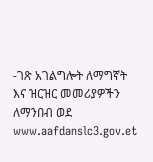-ገጽ አገልግሎት ለማግኛት እና ዝርዝር መመሪያዎችን ለማንበብ ወደ www.aafdanslc3.gov.et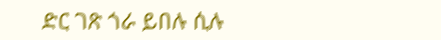ድር ገጽ ጎራ ይበሉ ሲሉ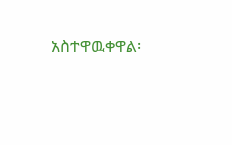አስተዋዉቀዋል፡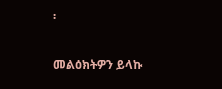፡

መልዕክትዎን ይላኩ